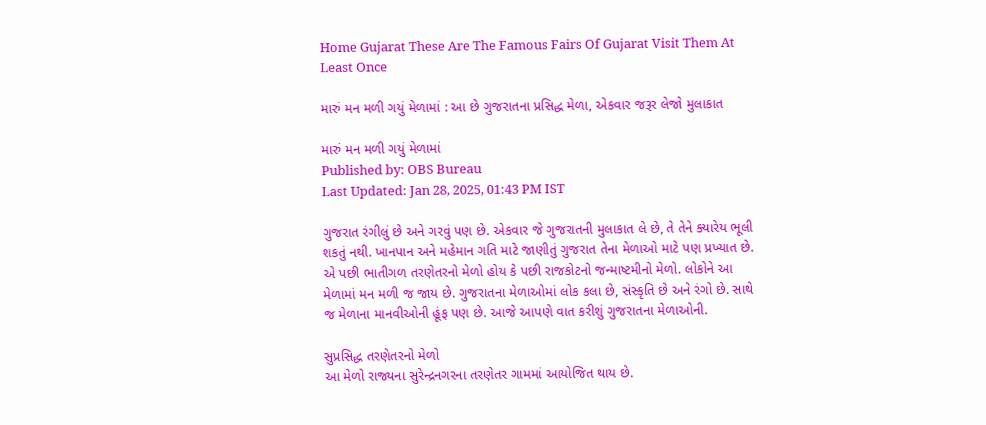Home Gujarat These Are The Famous Fairs Of Gujarat Visit Them At Least Once

મારું મન મળી ગયું મેળામાં : આ છે ગુજરાતના પ્રસિદ્ધ મેળા, એકવાર જરૂર લેજો મુલાકાત

મારું મન મળી ગયું મેળામાં
Published by: OBS Bureau
Last Updated: Jan 28, 2025, 01:43 PM IST

ગુજરાત રંગીલું છે અને ગરવું પણ છે. એકવાર જે ગુજરાતની મુલાકાત લે છે, તે તેને ક્યારેય ભૂલી શકતું નથી. ખાનપાન અને મહેમાન ગતિ માટે જાણીતું ગુજરાત તેના મેળાઓ માટે પણ પ્રખ્યાત છે. એ પછી ભાતીગળ તરણેતરનો મેળો હોય કે પછી રાજકોટનો જન્માષ્ટમીનો મેળો. લોકોને આ મેળામાં મન મળી જ જાય છે. ગુજરાતના મેળાઓમાં લોક કલા છે, સંસ્કૃતિ છે અને રંગો છે. સાથે જ મેળાના માનવીઓની હૂંફ પણ છે. આજે આપણે વાત કરીશું ગુજરાતના મેળાઓની.

સુપ્રસિદ્ધ તરણેતરનો મેળો
આ મેળો રાજ્યના સુરેન્દ્રનગરના તરણેતર ગામમાં આયોજિત થાય છે.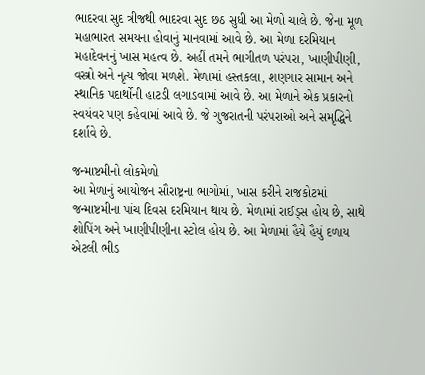ભાદરવા સુદ ત્રીજથી ભાદરવા સુદ છઠ સુધી આ મેળો ચાલે છે. જેના મૂળ મહાભારત સમયના હોવાનું માનવામાં આવે છે. આ મેળા દરમિયાન મહાદેવનનું ખાસ મહત્વ છે. અહીં તમને ભાગીતળ પરંપરા, ખાણીપીણી, વસ્ત્રો અને નૃત્ય જોવા મળશે. મેળામાં હસ્તકલા, શણગાર સામાન અને સ્થાનિક પદાર્થોની હાટડી લગાડવામાં આવે છે. આ મેળાને એક પ્રકારનો સ્વયંવર પણ કહેવામાં આવે છે. જે ગુજરાતની પરંપરાઓ અને સમૃદ્ધિને દર્શાવે છે.

જન્માષ્ટમીનો લોકમેળો
આ મેળાનું આયોજન સૌરાષ્ટ્રના ભાગોમાં, ખાસ કરીને રાજકોટમાં જન્માષ્ટમીના પાંચ દિવસ દરમિયાન થાય છે. મેળામાં રાઈડ્સ હોય છે, સાથે શોપિંગ અને ખાણીપીણીના સ્ટોલ હોય છે. આ મેળામાં હૈયે હૈયું દળાય એટલી ભીડ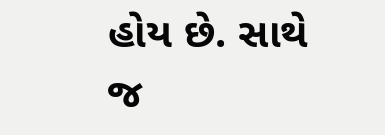હોય છે. સાથે જ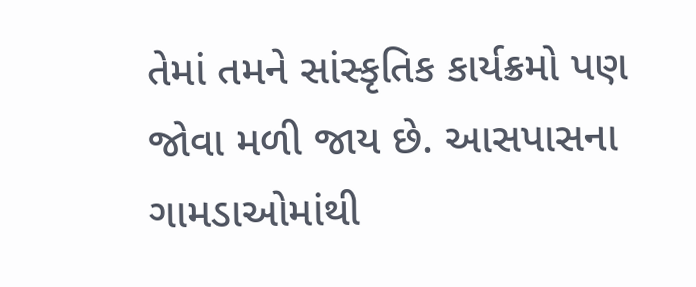તેમાં તમને સાંસ્કૃતિક કાર્યક્રમો પણ જોવા મળી જાય છે. આસપાસના ગામડાઓમાંથી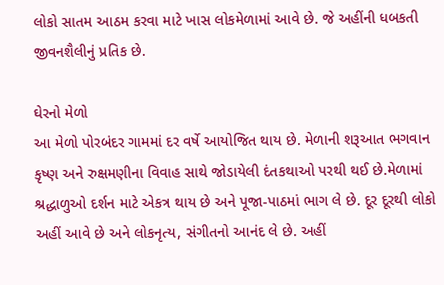લોકો સાતમ આઠમ કરવા માટે ખાસ લોકમેળામાં આવે છે. જે અહીંની ધબકતી જીવનશૈલીનું પ્રતિક છે.

ઘેરનો મેળો
આ મેળો પોરબંદર ગામમાં દર વર્ષે આયોજિત થાય છે. મેળાની શરૂઆત ભગવાન કૃષ્ણ અને રુક્ષમણીના વિવાહ સાથે જોડાયેલી દંતકથાઓ પરથી થઈ છે.મેળામાં શ્રદ્ધાળુઓ દર્શન માટે એકત્ર થાય છે અને પૂજા-પાઠમાં ભાગ લે છે. દૂર દૂરથી લોકો અહીં આવે છે અને લોકનૃત્ય, સંગીતનો આનંદ લે છે. અહીં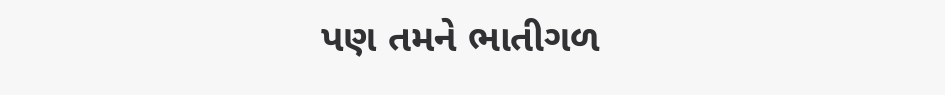પણ તમને ભાતીગળ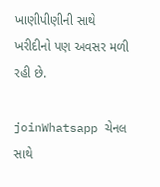ખાણીપીણીની સાથે ખરીદીનો પણ અવસર મળી રહી છે.

joinWhatsapp ચેનલ સાથે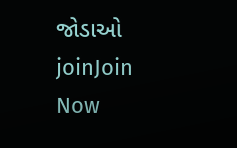જોડાઓ
joinJoin Now